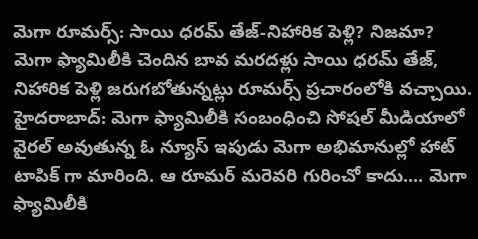మెగా రూమర్స్: సాయి ధరమ్ తేజ్-నిహారిక పెళ్లి? నిజమా?
మెగా ఫ్యామిలీకి చెందిన బావ మరదళ్లు సాయి ధరమ్ తేజ్, నిహారిక పెళ్లి జరుగబోతున్నట్లు రూమర్స్ ప్రచారంలోకి వచ్చాయి.
హైదరాబాద్: మెగా ఫ్యామిలీకి సంబంధించి సోషల్ మీడియాలో వైరల్ అవుతున్న ఓ న్యూస్ ఇపుడు మెగా అభిమానుల్లో హాట్ టాపిక్ గా మారింది. ఆ రూమర్ మరెవరి గురించో కాదు.... మెగా ఫ్యామిలీకి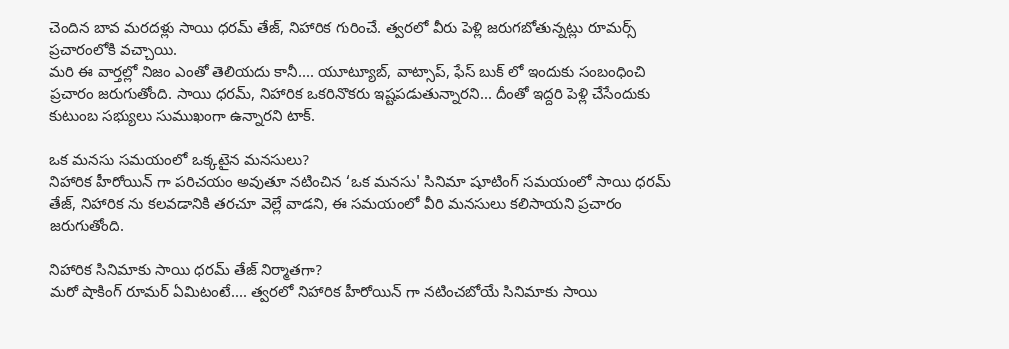చెందిన బావ మరదళ్లు సాయి ధరమ్ తేజ్, నిహారిక గురించే. త్వరలో వీరు పెళ్లి జరుగబోతున్నట్లు రూమర్స్ ప్రచారంలోకి వచ్చాయి.
మరి ఈ వార్తల్లో నిజం ఎంతో తెలియదు కానీ.... యూట్యూబ్, వాట్సాప్, ఫేస్ బుక్ లో ఇందుకు సంబంధించి ప్రచారం జరుగుతోంది. సాయి ధరమ్, నిహారిక ఒకరినొకరు ఇష్టపడుతున్నారని... దీంతో ఇద్దరి పెళ్లి చేసేందుకు కుటుంబ సభ్యులు సుముఖంగా ఉన్నారని టాక్.

ఒక మనసు సమయంలో ఒక్కటైన మనసులు?
నిహారిక హీరోయిన్ గా పరిచయం అవుతూ నటించిన ‘ఒక మనసు' సినిమా షూటింగ్ సమయంలో సాయి ధరమ్ తేజ్, నిహారిక ను కలవడానికి తరచూ వెల్లే వాడని, ఈ సమయంలో వీరి మనసులు కలిసాయని ప్రచారం జరుగుతోంది.

నిహారిక సినిమాకు సాయి ధరమ్ తేజ్ నిర్మాతగా?
మరో షాకింగ్ రూమర్ ఏమిటంటే.... త్వరలో నిహారిక హీరోయిన్ గా నటించబోయే సినిమాకు సాయి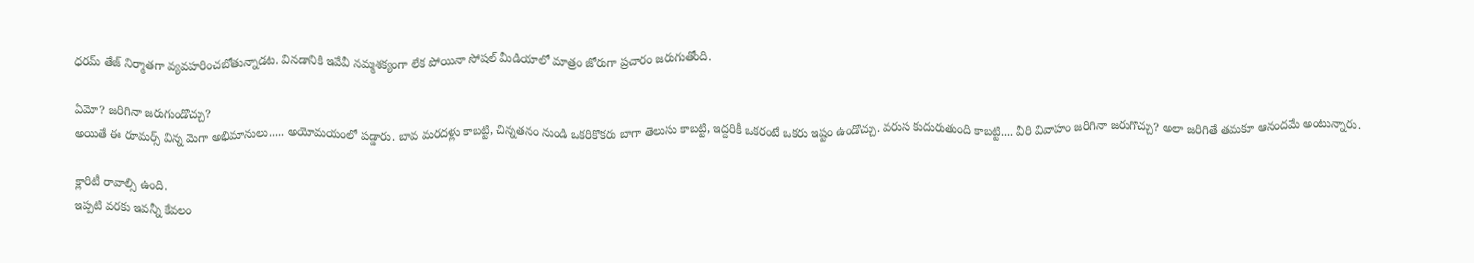ధరమ్ తేజ్ నిర్మాతగా వ్యవహరించబోతున్నాడట. వినడానికి ఇవేవీ నమ్మశక్యంగా లేక పోయినా సోషల్ మీడియాలో మాత్రం జోరుగా ప్రచారం జరుగుతోంది.

ఏమో? జరిగినా జరుగుండొచ్చు?
అయితే ఈ రూమర్స్ విన్న మెగా అభిమానులు..... అయోమయంలో పడ్డారు. బావ మరదళ్లు కాబట్టి, చిన్నతనం నుండి ఒకరికొకరు బాగా తెలుసు కాబట్టి, ఇద్దరికీ ఒకరంటే ఒకరు ఇష్టం ఉండొచ్చు. వరుస కుదురుతుంది కాబట్టి.... వీరి వివాహం జరిగినా జరుగొచ్చు? అలా జరిగితే తమకూ ఆనందమే అంటున్నారు.

క్లారిటీ రావాల్సి ఉంది.
ఇప్పటి వరకు ఇవన్నీ కేవలం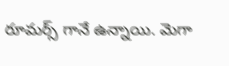రూమర్స్ గానే ఉన్నాయి. మెగా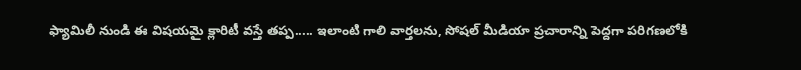ఫ్యామిలీ నుండి ఈ విషయమై క్లారిటీ వస్తే తప్ప..... ఇలాంటి గాలి వార్తలను, సోషల్ మీడియా ప్రచారాన్ని పెద్దగా పరిగణలోకి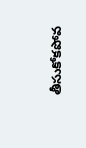తీసుకోకపోవ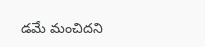డమే మంచిదని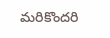మరికొందరి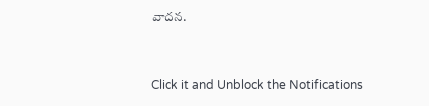వాదన.


Click it and Unblock the Notifications